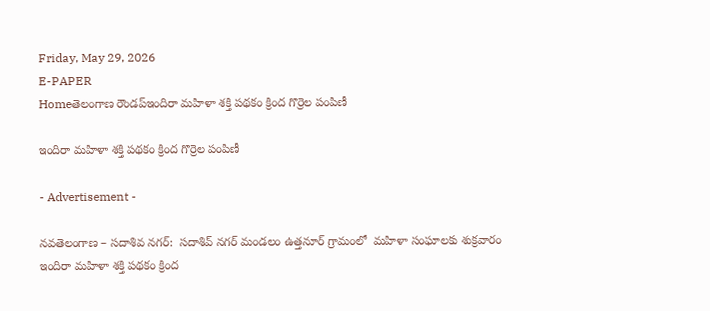Friday, May 29, 2026
E-PAPER
Homeతెలంగాణ రౌండప్ఇందిరా మహిళా శక్తి పథకం క్రింద గొర్రెల పంపిణీ

ఇందిరా మహిళా శక్తి పథకం క్రింద గొర్రెల పంపిణీ

- Advertisement -

నవతెలంగాణ – సదాశివ నగర్:  సదాశివ్ నగర్ మండలం ఉత్తనూర్ గ్రామంలో  మహిళా సంఘాలకు శుక్రవారం ఇందిరా మహిళా శక్తి పథకం క్రింద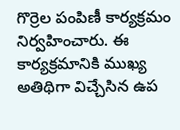గొర్రెల పంపిణీ కార్యక్రమం నిర్వహించారు. ఈ కార్యక్రమానికి ముఖ్య అతిథిగా విచ్చేసిన ఉప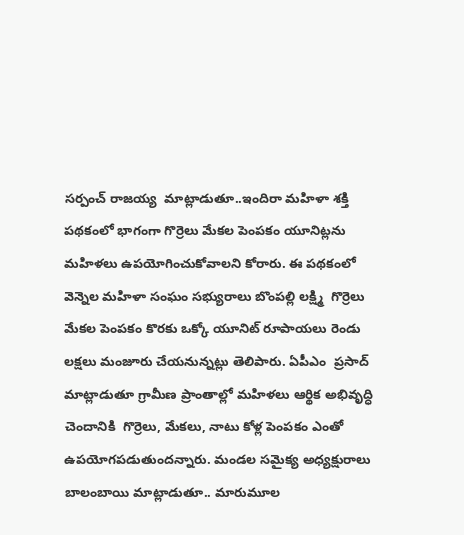సర్పంచ్ రాజయ్య  మాట్లాడుతూ..ఇందిరా మహిళా శక్తి పథకంలో భాగంగా గొర్రెలు మేకల పెంపకం యూనిట్లను  మహిళలు ఉపయోగించుకోవాలని కోరారు. ఈ పథకంలో  వెన్నెల మహిళా సంఘం సభ్యురాలు బొంపల్లి లక్ష్మి  గొర్రెలు మేకల పెంపకం కొరకు ఒక్కో యూనిట్ రూపాయలు రెండు లక్షలు మంజూరు చేయనున్నట్లు తెలిపారు. ఏపీఎం  ప్రసాద్  మాట్లాడుతూ గ్రామీణ ప్రాంతాల్లో మహిళలు ఆర్థిక అభివృద్ధి చెందానికి  గొర్రెలు, మేకలు, నాటు కోళ్ల పెంపకం ఎంతో ఉపయోగపడుతుందన్నారు. మండల సమైక్య అధ్యక్షురాలు బాలంబాయి మాట్లాడుతూ.. మారుమూల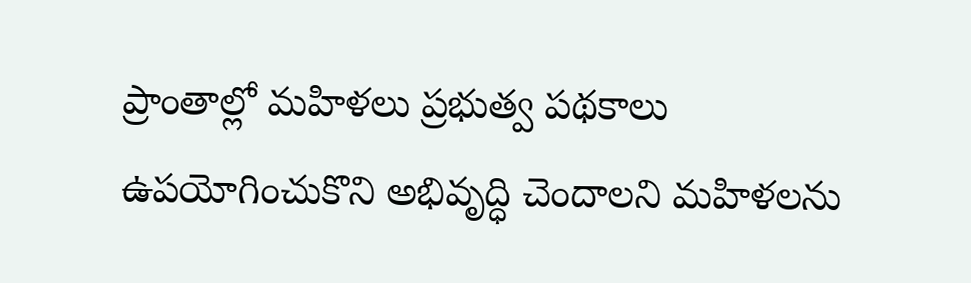ప్రాంతాల్లో మహిళలు ప్రభుత్వ పథకాలు ఉపయోగించుకొని అభివృద్ధి చెందాలని మహిళలను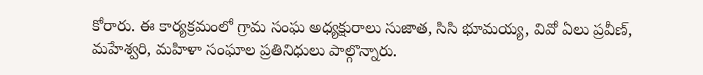కోరారు. ఈ కార్యక్రమంలో గ్రామ సంఘ అధ్యక్షురాలు సుజాత, సిసి భూమయ్య, వివో ఏలు ప్రవీణ్, మహేశ్వరి, మహిళా సంఘాల ప్రతినిధులు పాల్గొన్నారు.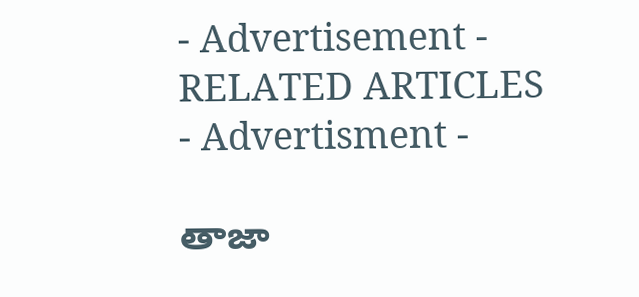- Advertisement -
RELATED ARTICLES
- Advertisment -

తాజా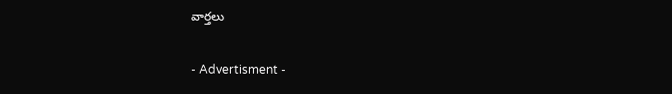వార్తలు

- Advertisment -